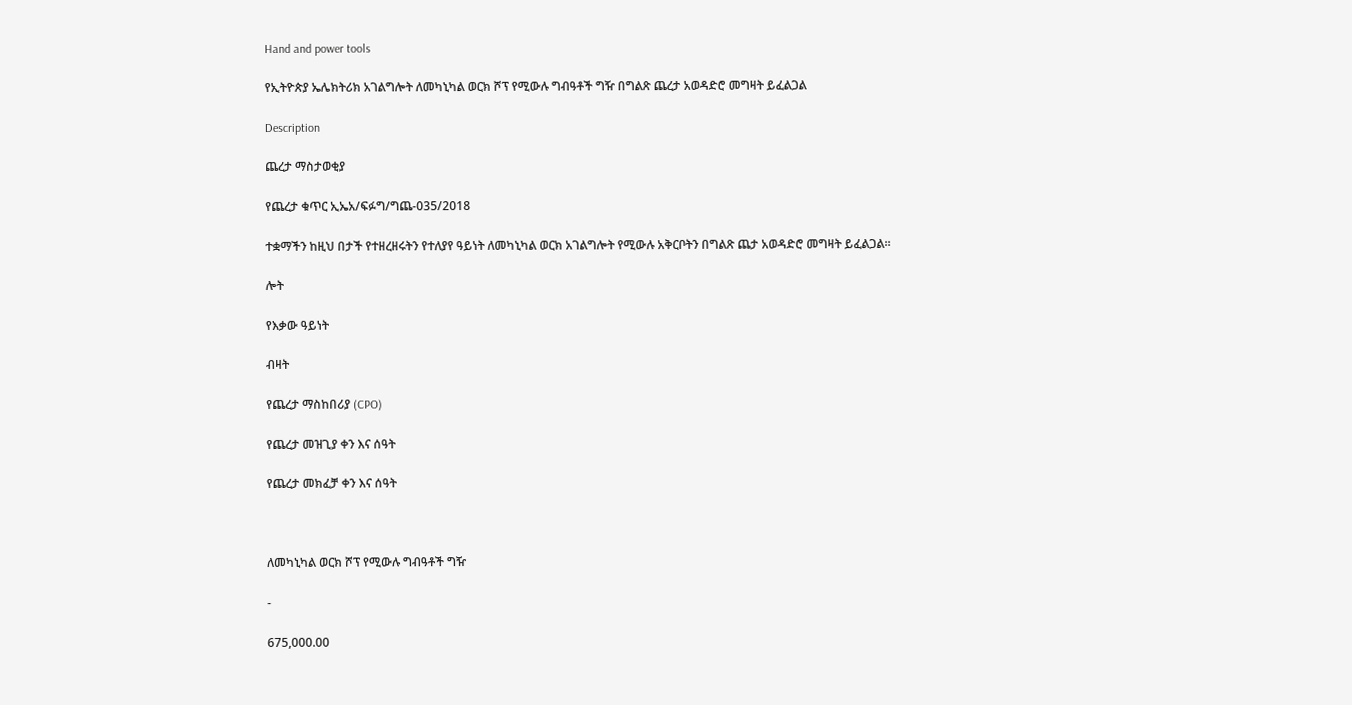Hand and power tools

የኢትዮጵያ ኤሌክትሪክ አገልግሎት ለመካኒካል ወርክ ሾፕ የሚውሉ ግብዓቶች ግዥ በግልጽ ጨረታ አወዳድሮ መግዛት ይፈልጋል

Description

ጨረታ ማስታወቂያ

የጨረታ ቁጥር ኢኤአ/ፍፉግ/ግጨ-035/2018

ተቋማችን ከዚህ በታች የተዘረዘሩትን የተለያየ ዓይነት ለመካኒካል ወርክ አገልግሎት የሚውሉ አቅርቦትን በግልጽ ጨታ አወዳድሮ መግዛት ይፈልጋል።

ሎት

የእቃው ዓይነት

ብዛት

የጨረታ ማስከበሪያ (CPO)

የጨረታ መዝጊያ ቀን እና ሰዓት

የጨረታ መክፈቻ ቀን እና ሰዓት



ለመካኒካል ወርክ ሾፕ የሚውሉ ግብዓቶች ግዥ

-

675,000.00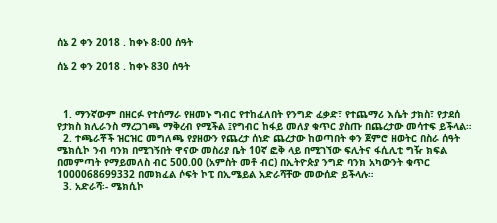ሰኔ 2 ቀን 2018 . ከቀኑ 8፡00 ሰዓት

ሰኔ 2 ቀን 2018 . ከቀኑ 830 ሰዓት



  1. ማንኛውም በዘርፉ የተሰማራ የዘመኑ ግብር የተከፈለበት የንግድ ፈቃድ፣ የተጨማሪ እሴት ታክስ፣ የታደሰ የታክስ ክሊራንስ ማረጋገጫ ማቅረብ የሚችል ፤የግብር ከፋይ መለያ ቁጥር ያስጡ በጨረታው መሳተፍ ይችላል።
  2. ተጫራቾች ዝርዝር መግለጫ የያዘውን የጨረታ ሰነድ ጨረታው ከወጣበት ቀን ጀምሮ ዘወትር በስራ ሰዓት ሜክሲኮ ንብ ባንክ በሚገኝበት ዋናው መስሪያ ቤት 10ኛ ፎቅ ላይ በሚገኘው ፍሊትና ፋሲሊቲ ግዥ ክፍል በመምጣት የማይመለስ ብር 500.00 (አምስት መቶ ብር) በኢትዮጵያ ንግድ ባንክ አካውንት ቁጥር 1000068699332 በመክፈል ሶፍት ኮፒ በኢሜይል አድራሻቸው መውሰድ ይችላሉ።
  3. አድራሻ፡- ሜክሲኮ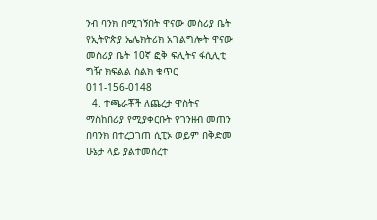ንብ ባንክ በሚገኝበት ዋናው መስሪያ ቤት የኢትዮጵያ ኤሌክትሪክ አገልግሎት ዋናው መስሪያ ቤት 10ኛ ፎቅ ፍሊትና ፋሲሊቲ ግዥ ክፍልል ስልክ ቁጥር 011-156-0148
  4. ተጫራቾች ለጨረታ ዋስትና ማስከበሪያ የሚያቀርቡት የገንዘብ መጠን በባንክ በተረጋገጠ ሲፒኦ ወይም በቅድመ ሁኔታ ላይ ያልተመሰረተ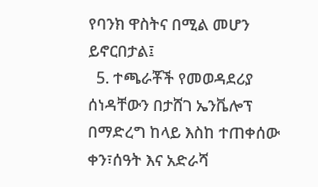የባንክ ዋስትና በሚል መሆን ይኖርበታል፤
  5. ተጫራቾች የመወዳደሪያ ሰነዳቸውን በታሸገ ኤንቬሎፕ በማድረግ ከላይ እስከ ተጠቀሰው ቀን፣ሰዓት እና አድራሻ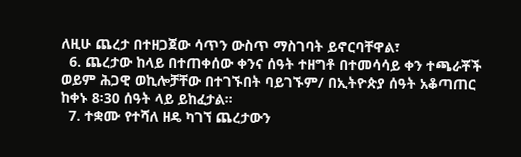ለዚሁ ጨረታ በተዘጋጀው ሳጥን ውስጥ ማስገባት ይኖርባቸዋል፣
  6. ጨረታው ከላይ በተጠቀሰው ቀንና ሰዓት ተዘግቶ በተመሳሳይ ቀን ተጫራቾች ወይም ሕጋዊ ወኪሎቻቸው በተገኙበት ባይገኙም/ በኢትዮጵያ ሰዓት አቆጣጠር ከቀኑ 8፡30 ሰዓት ላይ ይከፈታል።
  7. ተቋሙ የተሻለ ዘዴ ካገኘ ጨረታውን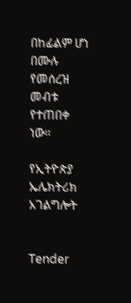በከፊልም ሆነ በሙሉ የመሰረዝ መብቱ የተጠበቀ ነው።

የኢትዮጵያ ኤሌክትሪክ አገልግሎት


Tender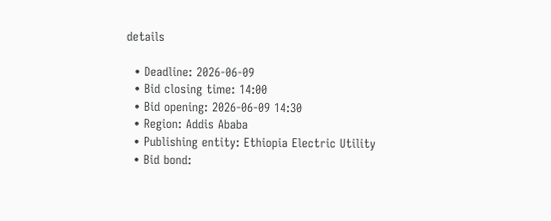details

  • Deadline: 2026-06-09
  • Bid closing time: 14:00
  • Bid opening: 2026-06-09 14:30
  • Region: Addis Ababa
  • Publishing entity: Ethiopia Electric Utility
  • Bid bond: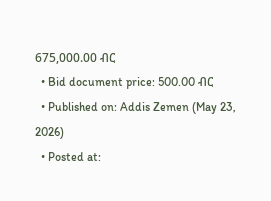675,000.00 ብር
  • Bid document price: 500.00 ብር
  • Published on: Addis Zemen (May 23, 2026)
  • Posted at: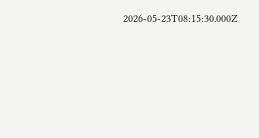2026-05-23T08:15:30.000Z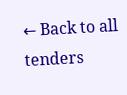← Back to all tenders